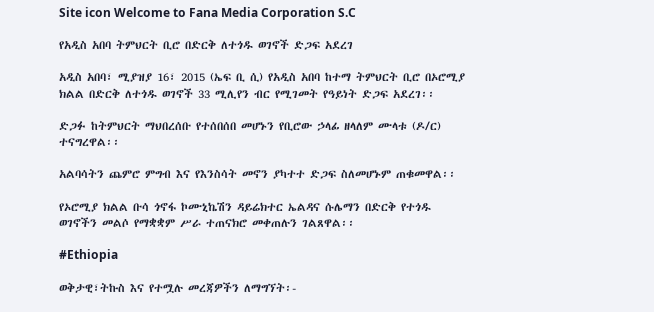Site icon Welcome to Fana Media Corporation S.C

የአዲስ አበባ ትምህርት ቢሮ በድርቅ ለተጎዱ ወገኖች ድጋፍ አደረገ

አዲስ አበባ፣ ሚያዝያ 16፣ 2015 (ኤፍ ቢ ሲ) የአዲስ አበባ ከተማ ትምህርት ቢሮ በኦሮሚያ ክልል በድርቅ ለተጎዱ ወገኖች 33 ሚሊየን ብር የሚገመት የዓይነት ድጋፍ አደረገ፡፡

ድጋፉ ከትምህርት ማህበረሰቡ የተሰበሰበ መሆኑን የቢሮው ኃላፊ ዘላለም ሙላቱ (ዶ/ር) ተናግረዋል፡፡

አልባሳትን ጨምሮ ምግብ እና የእንስሳት መኖን ያካተተ ድጋፍ ስለመሆኑም ጠቁመዋል፡፡

የኦሮሚያ ክልል ቡሳ ጎኖፋ ኮሙኒኬሽን ዳይሬክተር ኤልዳና ሱሌማን በድርቅ የተጎዱ ወገኖችን መልሶ የማቋቋም ሥራ ተጠናክሮ መቀጠሉን ገልጸዋል፡፡

#Ethiopia

ወቅታዊ፣ትኩስ እና የተሟሉ መረጃዎችን ለማግኘት፡-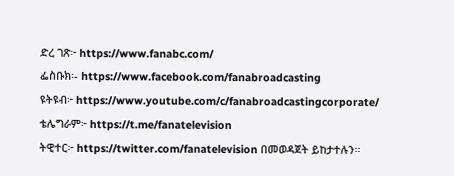ድረ ገጽ፦ https://www.fanabc.com/
ፌስቡክ፡- https://www.facebook.com/fanabroadcasting
ዩትዩብ፦ https://www.youtube.com/c/fanabroadcastingcorporate/
ቴሌግራም፦ https://t.me/fanatelevision
ትዊተር፦ https://twitter.com/fanatelevision በመወዳጀት ይከታተሉን፡፡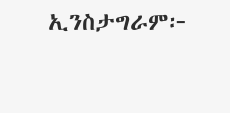ኢንስታግራም፦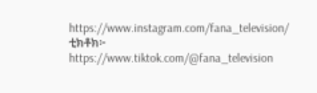https://www.instagram.com/fana_television/
ቲክቶክ፦ https://www.tiktok.com/@fana_television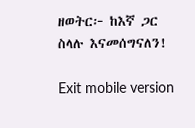ዘወትር፦ ከእኛ ጋር ስላሉ እናመሰግናለን!

Exit mobile version